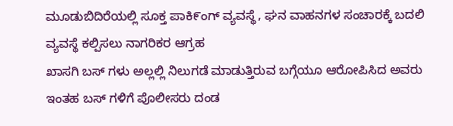ಮೂಡುಬಿದಿರೆಯಲ್ಲಿ ಸೂಕ್ತ ಪಾಕಿ೯ಂಗ್ ವ್ಯವಸ್ಥೆ, ಘನ ವಾಹನಗಳ ಸಂಚಾರಕ್ಕೆ ಬದಲಿ ವ್ಯವಸ್ಥೆ ಕಲ್ಪಿಸಲು ನಾಗರಿಕರ ಆಗ್ರಹ
ಖಾಸಗಿ ಬಸ್ ಗಳು ಅಲ್ಲಲ್ಲಿ ನಿಲುಗಡೆ ಮಾಡುತ್ತಿರುವ ಬಗ್ಗೆಯೂ ಆರೋಪಿಸಿದ ಅವರು ಇಂತಹ ಬಸ್ ಗಳಿಗೆ ಪೊಲೀಸರು ದಂಡ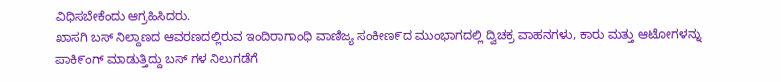ವಿಧಿಸಬೇಕೆಂದು ಆಗ್ರಹಿಸಿದರು.
ಖಾಸಗಿ ಬಸ್ ನಿಲ್ದಾಣದ ಆವರಣದಲ್ಲಿರುವ ಇಂದಿರಾಗಾಂಧಿ ವಾಣಿಜ್ಯ ಸಂಕೀಣ೯ದ ಮುಂಭಾಗದಲ್ಲಿ ದ್ವಿಚಕ್ರ ವಾಹನಗಳು, ಕಾರು ಮತ್ತು ಆಟೋಗಳನ್ನು ಪಾಕಿ೯ಂಗ್ ಮಾಡುತ್ತಿದ್ದು ಬಸ್ ಗಳ ನಿಲುಗಡೆಗೆ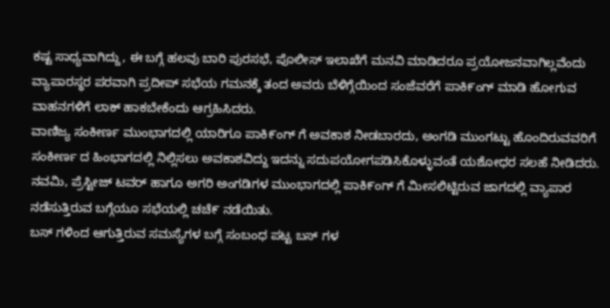ಕಷ್ಟ ಸಾಧ್ಯವಾಗಿದ್ದು, ಈ ಬಗ್ಗೆ ಹಲವು ಬಾರಿ ಪುರಸಭೆ, ಪೊಲೀಸ್ ಇಲಾಖೆಗೆ ಮನವಿ ಮಾಡಿದರೂ ಪ್ರಯೋಜನವಾಗಿಲ್ಲವೆಂದು ವ್ಯಾಪಾರಸ್ಥರ ಪರವಾಗಿ ಪ್ರದೀಪ್ ಸಭೆಯ ಗಮನಕ್ಕೆ ತಂದ ಅವರು ಬೆಳಿಗ್ಗೆಯಿಂದ ಸಂಜೆವರೆಗೆ ಪಾಕಿ೯ಂಗ್ ಮಾಡಿ ಹೋಗುವ ವಾಹನಗಳಿಗೆ ಲಾಕ್ ಹಾಕಬೇಕೆಂದು ಆಗ್ರಹಿಸಿದರು.
ವಾಣಿಜ್ಯ ಸಂಕೀರ್ಣ ಮುಂಭಾಗದಲ್ಲಿ ಯಾರಿಗೂ ಪಾಕಿ೯ಂಗ್ ಗೆ ಅವಕಾಶ ನೀಡಬಾರದು, ಅಂಗಡಿ ಮುಂಗಟ್ಟು ಹೊಂದಿರುವವರಿಗೆ ಸಂಕೀರ್ಣ ದ ಹಿಂಭಾಗದಲ್ಲಿ ನಿಲ್ಲಿಸಲು ಅವಕಾಶವಿದ್ದು ಇದನ್ನು ಸದುಪಯೋಗಪಡಿಸಿಕೊಳ್ಳುವಂತೆ ಯಶೋಧರ ಸಲಹೆ ನೀಡಿದರು.
ನವಮಿ, ಪ್ರೆಸ್ಟೀಜ್ ಟವರ್ ಹಾಗೂ ಅಗರಿ ಅಂಗಡಿಗಳ ಮುಂಭಾಗದಲ್ಲಿ ಪಾಕಿ೯ಂಗ್ ಗೆ ಮೀಸಲಿಟ್ಟಿರುವ ಜಾಗದಲ್ಲಿ ವ್ಯಾಪಾರ ನಡೆಸುತ್ತಿರುವ ಬಗ್ಗೆಯೂ ಸಭೆಯಲ್ಲಿ ಚಚೆ೯ ನಡೆಯಿತು.
ಬಸ್ ಗಳಿಂದ ಆಗುತ್ತಿರುವ ಸಮಸ್ಯೆಗಳ ಬಗ್ಗೆ ಸಂಬಂಧ ಪಟ್ಟ ಬಸ್ ಗಳ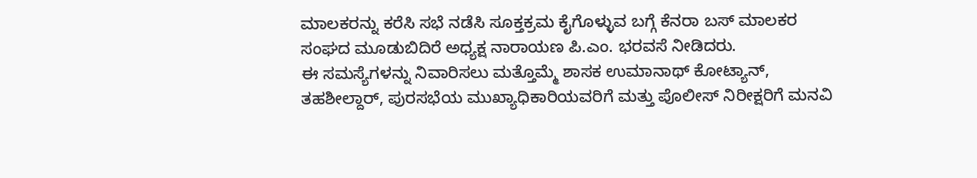ಮಾಲಕರನ್ನು ಕರೆಸಿ ಸಭೆ ನಡೆಸಿ ಸೂಕ್ತಕ್ರಮ ಕೈಗೊಳ್ಳುವ ಬಗ್ಗೆ ಕೆನರಾ ಬಸ್ ಮಾಲಕರ ಸಂಘದ ಮೂಡುಬಿದಿರೆ ಅಧ್ಯಕ್ಷ ನಾರಾಯಣ ಪಿ.ಎಂ. ಭರವಸೆ ನೀಡಿದರು.
ಈ ಸಮಸ್ಯೆಗಳನ್ನು ನಿವಾರಿಸಲು ಮತ್ತೊಮ್ಮೆ ಶಾಸಕ ಉಮಾನಾಥ್ ಕೋಟ್ಯಾನ್, ತಹಶೀಲ್ದಾರ್, ಪುರಸಭೆಯ ಮುಖ್ಯಾಧಿಕಾರಿಯವರಿಗೆ ಮತ್ತು ಪೊಲೀಸ್ ನಿರೀಕ್ಷರಿಗೆ ಮನವಿ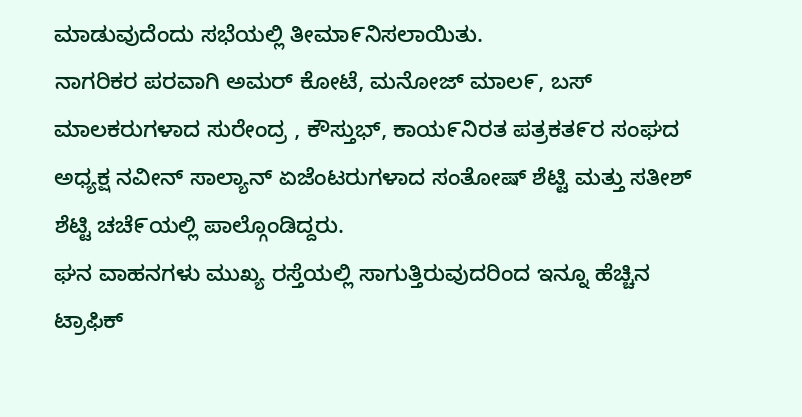ಮಾಡುವುದೆಂದು ಸಭೆಯಲ್ಲಿ ತೀಮಾ೯ನಿಸಲಾಯಿತು.
ನಾಗರಿಕರ ಪರವಾಗಿ ಅಮರ್ ಕೋಟೆ, ಮನೋಜ್ ಮಾಲ೯, ಬಸ್ ಮಾಲಕರುಗಳಾದ ಸುರೇಂದ್ರ , ಕೌಸ್ತುಭ್, ಕಾಯ೯ನಿರತ ಪತ್ರಕತ೯ರ ಸಂಘದ ಅಧ್ಯಕ್ಷ ನವೀನ್ ಸಾಲ್ಯಾನ್ ಏಜೆಂಟರುಗಳಾದ ಸಂತೋಷ್ ಶೆಟ್ಟಿ ಮತ್ತು ಸತೀಶ್ ಶೆಟ್ಟಿ ಚಚೆ೯ಯಲ್ಲಿ ಪಾಲ್ಗೊಂಡಿದ್ದರು.
ಘನ ವಾಹನಗಳು ಮುಖ್ಯ ರಸ್ತೆಯಲ್ಲಿ ಸಾಗುತ್ತಿರುವುದರಿಂದ ಇನ್ನೂ ಹೆಚ್ಚಿನ ಟ್ರಾಫಿಕ್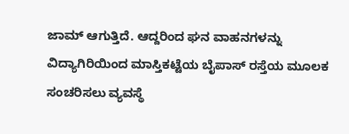ಜಾಮ್ ಆಗುತ್ತಿದೆ. ಆದ್ದರಿಂದ ಘನ ವಾಹನಗಳನ್ನು ವಿದ್ಯಾಗಿರಿಯಿಂದ ಮಾಸ್ತಿಕಟ್ಟೆಯ ಬೈಪಾಸ್ ರಸ್ತೆಯ ಮೂಲಕ ಸಂಚರಿಸಲು ವ್ಯವಸ್ಥೆ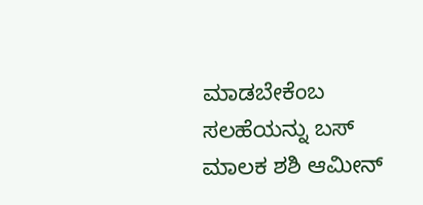ಮಾಡಬೇಕೆಂಬ ಸಲಹೆಯನ್ನು ಬಸ್ ಮಾಲಕ ಶಶಿ ಆಮೀನ್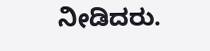ನೀಡಿದರು.